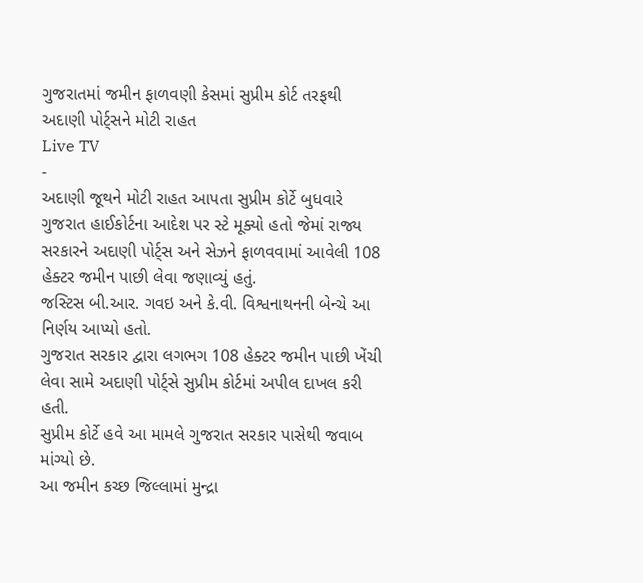ગુજરાતમાં જમીન ફાળવણી કેસમાં સુપ્રીમ કોર્ટ તરફથી અદાણી પોર્ટ્સને મોટી રાહત
Live TV
-
અદાણી જૂથને મોટી રાહત આપતા સુપ્રીમ કોર્ટે બુધવારે ગુજરાત હાઈકોર્ટના આદેશ પર સ્ટે મૂક્યો હતો જેમાં રાજ્ય સરકારને અદાણી પોર્ટ્સ અને સેઝને ફાળવવામાં આવેલી 108 હેક્ટર જમીન પાછી લેવા જણાવ્યું હતું.
જસ્ટિસ બી.આર. ગવઇ અને કે.વી. વિશ્વનાથનની બેન્ચે આ નિર્ણય આપ્યો હતો.
ગુજરાત સરકાર દ્વારા લગભગ 108 હેક્ટર જમીન પાછી ખેંચી લેવા સામે અદાણી પોર્ટ્સે સુપ્રીમ કોર્ટમાં અપીલ દાખલ કરી હતી.
સુપ્રીમ કોર્ટે હવે આ મામલે ગુજરાત સરકાર પાસેથી જવાબ માંગ્યો છે.
આ જમીન કચ્છ જિલ્લામાં મુન્દ્રા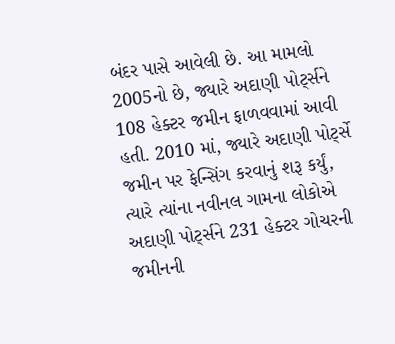બંદર પાસે આવેલી છે. આ મામલો 2005નો છે, જ્યારે અદાણી પોર્ટ્સને 108 હેક્ટર જમીન ફાળવવામાં આવી હતી. 2010 માં, જ્યારે અદાણી પોર્ટ્સે જમીન પર ફેન્સિંગ કરવાનું શરૂ કર્યું, ત્યારે ત્યાંના નવીનલ ગામના લોકોએ અદાણી પોર્ટ્સને 231 હેક્ટર ગોચરની જમીનની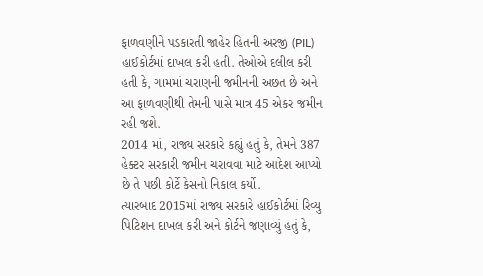ફાળવણીને પડકારતી જાહેર હિતની અરજી (PIL) હાઈકોર્ટમાં દાખલ કરી હતી. તેઓએ દલીલ કરી હતી કે, ગામમાં ચરાણની જમીનની અછત છે અને આ ફાળવણીથી તેમની પાસે માત્ર 45 એકર જમીન રહી જશે.
2014 માં, રાજ્ય સરકારે કહ્યું હતું કે, તેમને 387 હેક્ટર સરકારી જમીન ચરાવવા માટે આદેશ આપ્યો છે તે પછી કોર્ટે કેસનો નિકાલ કર્યો.
ત્યારબાદ 2015માં રાજ્ય સરકારે હાઈકોર્ટમાં રિવ્યુ પિટિશન દાખલ કરી અને કોર્ટને જણાવ્યું હતું કે,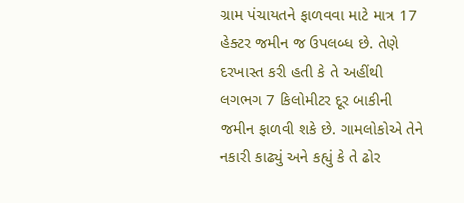ગ્રામ પંચાયતને ફાળવવા માટે માત્ર 17 હેક્ટર જમીન જ ઉપલબ્ધ છે. તેણે દરખાસ્ત કરી હતી કે તે અહીંથી લગભગ 7 કિલોમીટર દૂર બાકીની જમીન ફાળવી શકે છે. ગામલોકોએ તેને નકારી કાઢ્યું અને કહ્યું કે તે ઢોર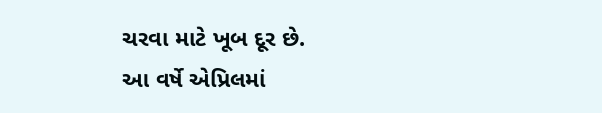ચરવા માટે ખૂબ દૂર છે.
આ વર્ષે એપ્રિલમાં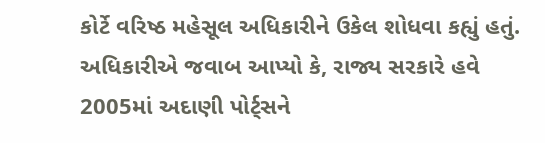કોર્ટે વરિષ્ઠ મહેસૂલ અધિકારીને ઉકેલ શોધવા કહ્યું હતું. અધિકારીએ જવાબ આપ્યો કે, રાજ્ય સરકારે હવે 2005માં અદાણી પોર્ટ્સને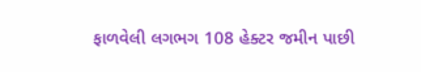ફાળવેલી લગભગ 108 હેક્ટર જમીન પાછી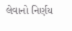લેવાનો નિર્ણય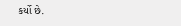કર્યો છે.